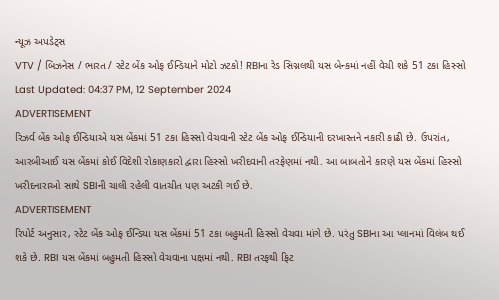ન્યૂઝ અપડેટ્સ
VTV / બિઝનેસ / ભારત / સ્ટેટ બેંક ઓફ ઈન્ડિયાને મોટો ઝટકો! RBIના રેડ સિગ્નલથી યસ બેન્કમાં નહીં વેચી શકે 51 ટકા હિસ્સો
Last Updated: 04:37 PM, 12 September 2024
ADVERTISEMENT
રિઝર્વ બેંક ઓફ ઈન્ડિયાએ યસ બેંકમાં 51 ટકા હિસ્સો વેચવાની સ્ટેટ બેંક ઓફ ઈન્ડિયાની દરખાસ્તને નકારી કાઢી છે. ઉપરાંત, આરબીઆઈ યસ બેંકમાં કોઈ વિદેશી રોકાણકારો દ્વારા હિસ્સો ખરીદવાની તરફેણમાં નથી. આ બાબતોને કારણે યસ બેંકમાં હિસ્સો ખરીદનારાઓ સાથે SBIની ચાલી રહેલી વાતચીત પણ અટકી ગઈ છે.
ADVERTISEMENT
રિપોર્ટ અનુસાર, સ્ટેટ બેંક ઓફ ઈન્ડિયા યસ બેંકમાં 51 ટકા બહુમતી હિસ્સો વેચવા માંગે છે. પરંતુ SBIના આ પ્લાનમાં વિલંબ થઈ શકે છે. RBI યસ બેંકમાં બહુમતી હિસ્સો વેચવાના પક્ષમાં નથી. RBI તરફથી ફિટ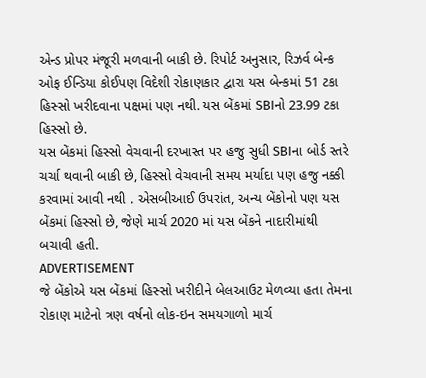એન્ડ પ્રોપર મંજૂરી મળવાની બાકી છે. રિપોર્ટ અનુસાર, રિઝર્વ બેન્ક ઓફ ઈન્ડિયા કોઈપણ વિદેશી રોકાણકાર દ્વારા યસ બેન્કમાં 51 ટકા હિસ્સો ખરીદવાના પક્ષમાં પણ નથી. યસ બેંકમાં SBIનો 23.99 ટકા હિસ્સો છે.
યસ બેંકમાં હિસ્સો વેચવાની દરખાસ્ત પર હજુ સુધી SBIના બોર્ડ સ્તરે ચર્ચા થવાની બાકી છે, હિસ્સો વેચવાની સમય મર્યાદા પણ હજુ નક્કી કરવામાં આવી નથી . એસબીઆઈ ઉપરાંત, અન્ય બેંકોનો પણ યસ બેંકમાં હિસ્સો છે, જેણે માર્ચ 2020 માં યસ બેંકને નાદારીમાંથી બચાવી હતી.
ADVERTISEMENT
જે બેંકોએ યસ બેંકમાં હિસ્સો ખરીદીને બેલઆઉટ મેળવ્યા હતા તેમના રોકાણ માટેનો ત્રણ વર્ષનો લોક-ઇન સમયગાળો માર્ચ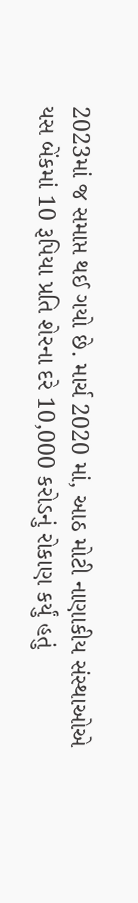2023માં જ સમાપ્ત થઈ ગયો છે. માર્ચ 2020 માં, આઠ મોટી નાણાકીય સંસ્થાઓએ યસ બેંકમાં 10 રૂપિયા પ્રતિ શેરના દરે 10,000 કરોડનું રોકાણ કર્યું હતું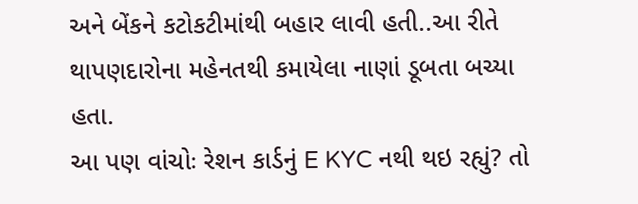અને બેંકને કટોકટીમાંથી બહાર લાવી હતી..આ રીતે થાપણદારોના મહેનતથી કમાયેલા નાણાં ડૂબતા બચ્યા હતા.
આ પણ વાંચોઃ રેશન કાર્ડનું E KYC નથી થઇ રહ્યું? તો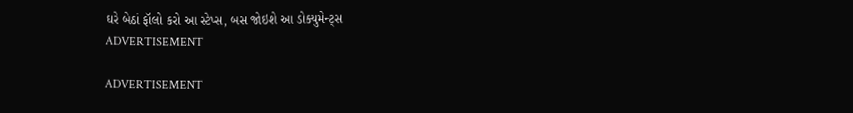ઘરે બેઠાં ફૉલો કરો આ સ્ટેપ્સ, બસ જોઇશે આ ડોક્યુમેન્ટ્સ
ADVERTISEMENT

ADVERTISEMENT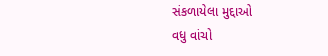સંકળાયેલા મુદ્દાઓ
વધુ વાંચો